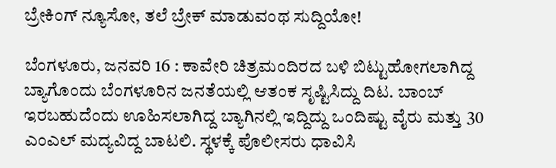ಬ್ರೇಕಿಂಗ್ ನ್ಯೂಸೋ, ತಲೆ ಬ್ರೇಕ್ ಮಾಡುವಂಥ ಸುದ್ದಿಯೋ!

ಬೆಂಗಳೂರು, ಜನವರಿ 16 : ಕಾವೇರಿ ಚಿತ್ರಮಂದಿರದ ಬಳಿ ಬಿಟ್ಟುಹೋಗಲಾಗಿದ್ದ ಬ್ಯಾಗೊಂದು ಬೆಂಗಳೂರಿನ ಜನತೆಯಲ್ಲಿ ಆತಂಕ ಸೃಷ್ಟಿಸಿದ್ದು ದಿಟ. ಬಾಂಬ್ ಇರಬಹುದೆಂದು ಊಹಿಸಲಾಗಿದ್ದ ಬ್ಯಾಗಿನಲ್ಲಿ ಇದ್ದಿದ್ದು ಒಂದಿಷ್ಟು ವೈರು ಮತ್ತು 30 ಎಂಎಲ್ ಮದ್ಯವಿದ್ದ ಬಾಟಲಿ. ಸ್ಥಳಕ್ಕೆ ಪೊಲೀಸರು ಧಾವಿಸಿ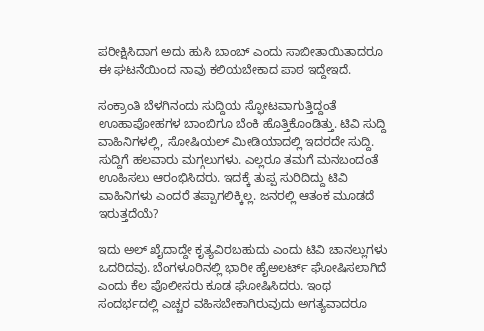ಪರೀಕ್ಷಿಸಿದಾಗ ಅದು ಹುಸಿ ಬಾಂಬ್ ಎಂದು ಸಾಬೀತಾಯಿತಾದರೂ ಈ ಘಟನೆಯಿಂದ ನಾವು ಕಲಿಯಬೇಕಾದ ಪಾಠ ಇದ್ದೇಇದೆ.

ಸಂಕ್ರಾಂತಿ ಬೆಳಗಿನಂದು ಸುದ್ದಿಯ ಸ್ಫೋಟವಾಗುತ್ತಿದ್ದಂತೆ ಊಹಾಪೋಹಗಳ ಬಾಂಬಿಗೂ ಬೆಂಕಿ ಹೊತ್ತಿಕೊಂಡಿತ್ತು. ಟಿವಿ ಸುದ್ದಿ ವಾಹಿನಿಗಳಲ್ಲಿ, ಸೋಷಿಯಲ್ ಮೀಡಿಯಾದಲ್ಲಿ ಇದರದೇ ಸುದ್ದಿ. ಸುದ್ದಿಗೆ ಹಲವಾರು ಮಗ್ಗಲುಗಳು. ಎಲ್ಲರೂ ತಮಗೆ ಮನಬಂದಂತೆ ಊಹಿಸಲು ಆರಂಭಿಸಿದರು. ಇದಕ್ಕೆ ತುಪ್ಪ ಸುರಿದಿದ್ದು ಟಿವಿ ವಾಹಿನಿಗಳು ಎಂದರೆ ತಪ್ಪಾಗಲಿಕ್ಕಿಲ್ಲ. ಜನರಲ್ಲಿ ಆತಂಕ ಮೂಡದೆ ಇರುತ್ತದೆಯೆ?

ಇದು ಅಲ್ ಖೈದಾದ್ದೇ ಕೃತ್ಯವಿರಬಹುದು ಎಂದು ಟಿವಿ ಚಾನಲ್ಲುಗಳು ಒದರಿದವು. ಬೆಂಗಳೂರಿನಲ್ಲಿ ಭಾರೀ ಹೈಅಲರ್ಟ್ ಘೋಷಿಸಲಾಗಿದೆ ಎಂದು ಕೆಲ ಪೊಲೀಸರು ಕೂಡ ಘೋಷಿಸಿದರು. ಇಂಥ ಸಂದರ್ಭದಲ್ಲಿ ಎಚ್ಚರ ವಹಿಸಬೇಕಾಗಿರುವುದು ಅಗತ್ಯವಾದರೂ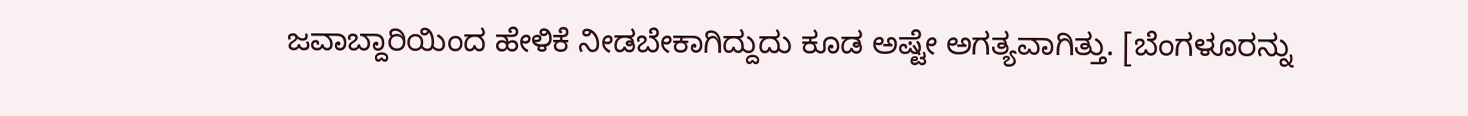ಜವಾಬ್ದಾರಿಯಿಂದ ಹೇಳಿಕೆ ನೀಡಬೇಕಾಗಿದ್ದುದು ಕೂಡ ಅಷ್ಟೇ ಅಗತ್ಯವಾಗಿತ್ತು. [ಬೆಂಗಳೂರನ್ನು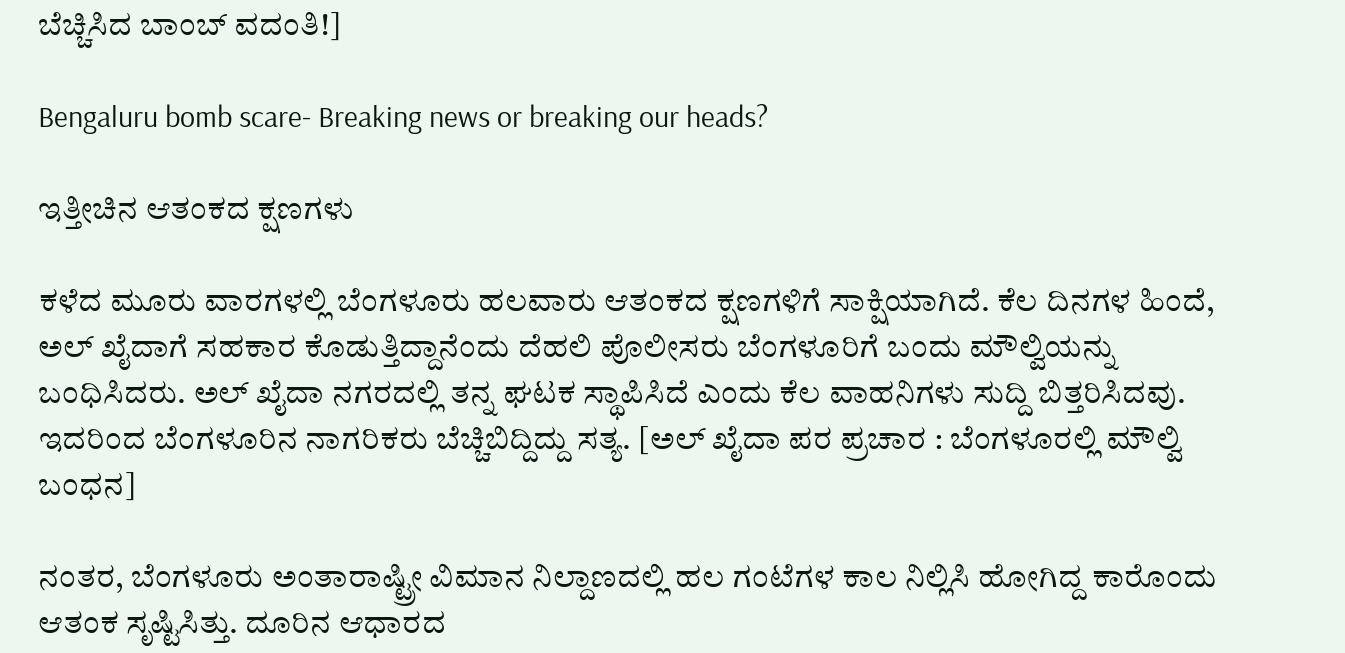ಬೆಚ್ಚಿಸಿದ ಬಾಂಬ್ ವದಂತಿ!]

Bengaluru bomb scare- Breaking news or breaking our heads?

ಇತ್ತೀಚಿನ ಆತಂಕದ ಕ್ಷಣಗಳು

ಕಳೆದ ಮೂರು ವಾರಗಳಲ್ಲಿ ಬೆಂಗಳೂರು ಹಲವಾರು ಆತಂಕದ ಕ್ಷಣಗಳಿಗೆ ಸಾಕ್ಷಿಯಾಗಿದೆ. ಕೆಲ ದಿನಗಳ ಹಿಂದೆ, ಅಲ್ ಖೈದಾಗೆ ಸಹಕಾರ ಕೊಡುತ್ತಿದ್ದಾನೆಂದು ದೆಹಲಿ ಪೊಲೀಸರು ಬೆಂಗಳೂರಿಗೆ ಬಂದು ಮೌಲ್ವಿಯನ್ನು ಬಂಧಿಸಿದರು. ಅಲ್ ಖೈದಾ ನಗರದಲ್ಲಿ ತನ್ನ ಘಟಕ ಸ್ಥಾಪಿಸಿದೆ ಎಂದು ಕೆಲ ವಾಹನಿಗಳು ಸುದ್ದಿ ಬಿತ್ತರಿಸಿದವು. ಇದರಿಂದ ಬೆಂಗಳೂರಿನ ನಾಗರಿಕರು ಬೆಚ್ಚಿಬಿದ್ದಿದ್ದು ಸತ್ಯ. [ಅಲ್ ಖೈದಾ ಪರ ಪ್ರಚಾರ : ಬೆಂಗಳೂರಲ್ಲಿ ಮೌಲ್ವಿ ಬಂಧನ]

ನಂತರ, ಬೆಂಗಳೂರು ಅಂತಾರಾಷ್ಟ್ರೀ ವಿಮಾನ ನಿಲ್ದಾಣದಲ್ಲಿ ಹಲ ಗಂಟೆಗಳ ಕಾಲ ನಿಲ್ಲಿಸಿ ಹೋಗಿದ್ದ ಕಾರೊಂದು ಆತಂಕ ಸೃಷ್ಟಿಸಿತ್ತು. ದೂರಿನ ಆಧಾರದ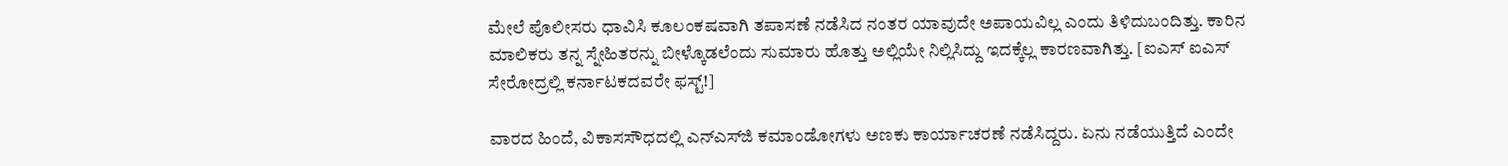ಮೇಲೆ ಪೊಲೀಸರು ಧಾವಿಸಿ ಕೂಲಂಕಷವಾಗಿ ತಪಾಸಣೆ ನಡೆಸಿದ ನಂತರ ಯಾವುದೇ ಅಪಾಯವಿಲ್ಲ ಎಂದು ತಿಳಿದುಬಂದಿತ್ತು. ಕಾರಿನ ಮಾಲಿಕರು ತನ್ನ ಸ್ನೇಹಿತರನ್ನು ಬೀಳ್ಕೊಡಲೆಂದು ಸುಮಾರು ಹೊತ್ತು ಅಲ್ಲಿಯೇ ನಿಲ್ಲಿಸಿದ್ದು ಇದಕ್ಕೆಲ್ಲ ಕಾರಣವಾಗಿತ್ತು. [ಐಎಸ್ ಐಎಸ್ ಸೇರೋದ್ರಲ್ಲಿ ಕರ್ನಾಟಕದವರೇ ಫಸ್ಟ್!]

ವಾರದ ಹಿಂದೆ, ವಿಕಾಸಸೌಧದಲ್ಲಿ ಎನ್ಎಸ್‌ಜಿ ಕಮಾಂಡೋಗಳು ಅಣಕು ಕಾರ್ಯಾಚರಣೆ ನಡೆಸಿದ್ದರು. ಏನು ನಡೆಯುತ್ತಿದೆ ಎಂದೇ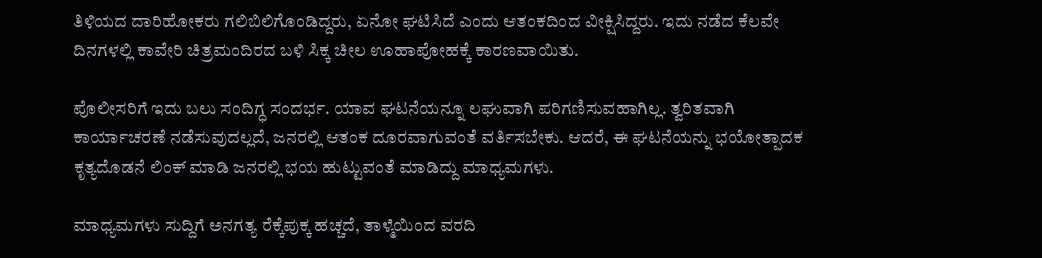ತಿಳಿಯದ ದಾರಿಹೋಕರು ಗಲಿಬಿಲಿಗೊಂಡಿದ್ದರು, ಏನೋ ಘಟಿಸಿದೆ ಎಂದು ಆತಂಕದಿಂದ ವೀಕ್ಷಿಸಿದ್ದರು. ಇದು ನಡೆದ ಕೆಲವೇ ದಿನಗಳಲ್ಲಿ ಕಾವೇರಿ ಚಿತ್ರಮಂದಿರದ ಬಳಿ ಸಿಕ್ಕ ಚೀಲ ಊಹಾಪೋಹಕ್ಕೆ ಕಾರಣವಾಯಿತು.

ಪೊಲೀಸರಿಗೆ ಇದು ಬಲು ಸಂದಿಗ್ಧ ಸಂದರ್ಭ. ಯಾವ ಘಟನೆಯನ್ನೂ ಲಘುವಾಗಿ ಪರಿಗಣಿಸುವಹಾಗಿಲ್ಲ. ತ್ವರಿತವಾಗಿ ಕಾರ್ಯಾಚರಣೆ ನಡೆಸುವುದಲ್ಲದೆ, ಜನರಲ್ಲಿ ಆತಂಕ ದೂರವಾಗುವಂತೆ ವರ್ತಿಸಬೇಕು. ಆದರೆ, ಈ ಘಟನೆಯನ್ನು ಭಯೋತ್ಪಾದಕ ಕೃತ್ಯದೊಡನೆ ಲಿಂಕ್ ಮಾಡಿ ಜನರಲ್ಲಿ ಭಯ ಹುಟ್ಟುವಂತೆ ಮಾಡಿದ್ದು ಮಾಧ್ಯಮಗಳು.

ಮಾಧ್ಯಮಗಳು ಸುದ್ದಿಗೆ ಅನಗತ್ಯ ರೆಕ್ಕೆಪುಕ್ಕ ಹಚ್ಚದೆ, ತಾಳ್ಮೆಯಿಂದ ವರದಿ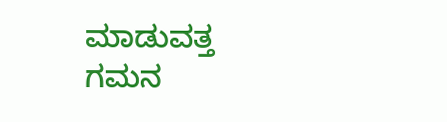ಮಾಡುವತ್ತ ಗಮನ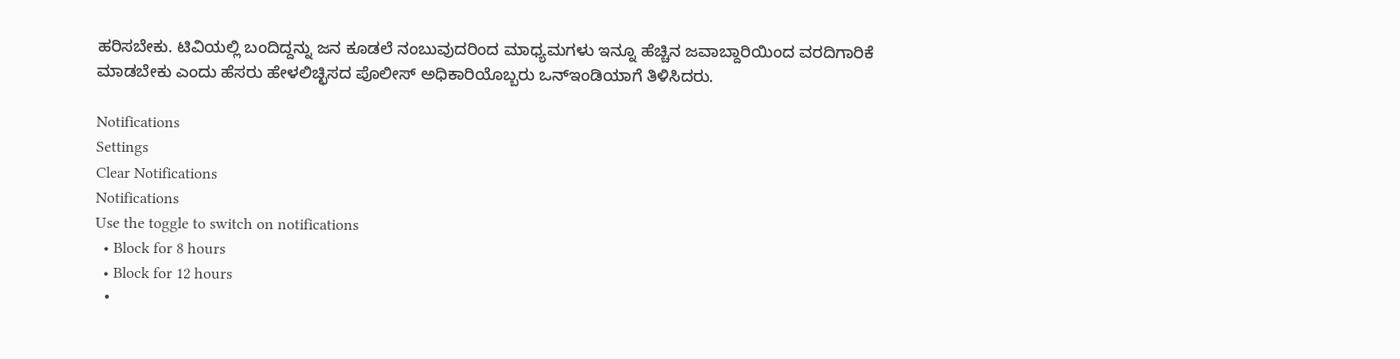ಹರಿಸಬೇಕು. ಟಿವಿಯಲ್ಲಿ ಬಂದಿದ್ದನ್ನು ಜನ ಕೂಡಲೆ ನಂಬುವುದರಿಂದ ಮಾಧ್ಯಮಗಳು ಇನ್ನೂ ಹೆಚ್ಚಿನ ಜವಾಬ್ದಾರಿಯಿಂದ ವರದಿಗಾರಿಕೆ ಮಾಡಬೇಕು ಎಂದು ಹೆಸರು ಹೇಳಲಿಚ್ಛಿಸದ ಪೊಲೀಸ್ ಅಧಿಕಾರಿಯೊಬ್ಬರು ಒನ್ಇಂಡಿಯಾಗೆ ತಿಳಿಸಿದರು.

Notifications
Settings
Clear Notifications
Notifications
Use the toggle to switch on notifications
  • Block for 8 hours
  • Block for 12 hours
  •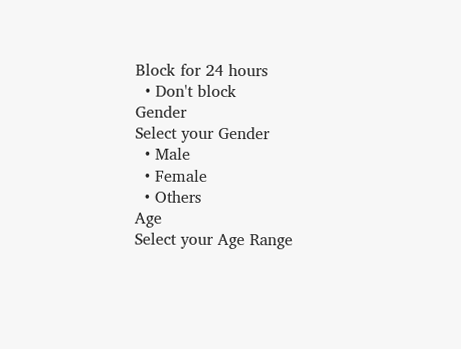Block for 24 hours
  • Don't block
Gender
Select your Gender
  • Male
  • Female
  • Others
Age
Select your Age Range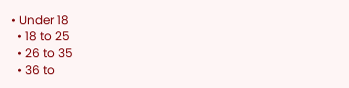• Under 18
  • 18 to 25
  • 26 to 35
  • 36 to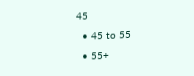45
  • 45 to 55
  • 55+